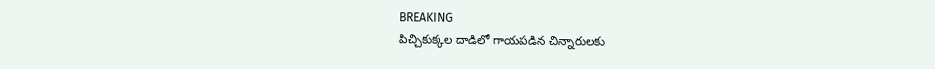BREAKING
పిచ్చికుక్కల దాడిలో గాయపడిన చిన్నారులకు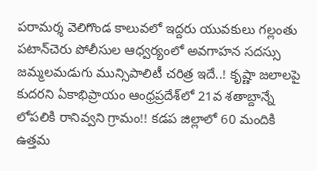పరామర్శ వెలిగొండ కాలువలో ఇద్దరు యువకులు గల్లంతు పటాన్‌చెరు పోలీసుల ఆధ్వర్యంలో అవగాహన సదస్సు జమ్మలమడుగు మున్సిపాలిటీ చరిత్ర ఇదే..! కృష్ణా జలాలపై కుదరని ఏకాభిప్రాయం ఆంధ్రప్రదేశ్‌లో 21వ శతాబ్దాన్నే లోపలికి రానివ్వని గ్రామం!! కడప జిల్లాలో 60 మందికి ఉత్తమ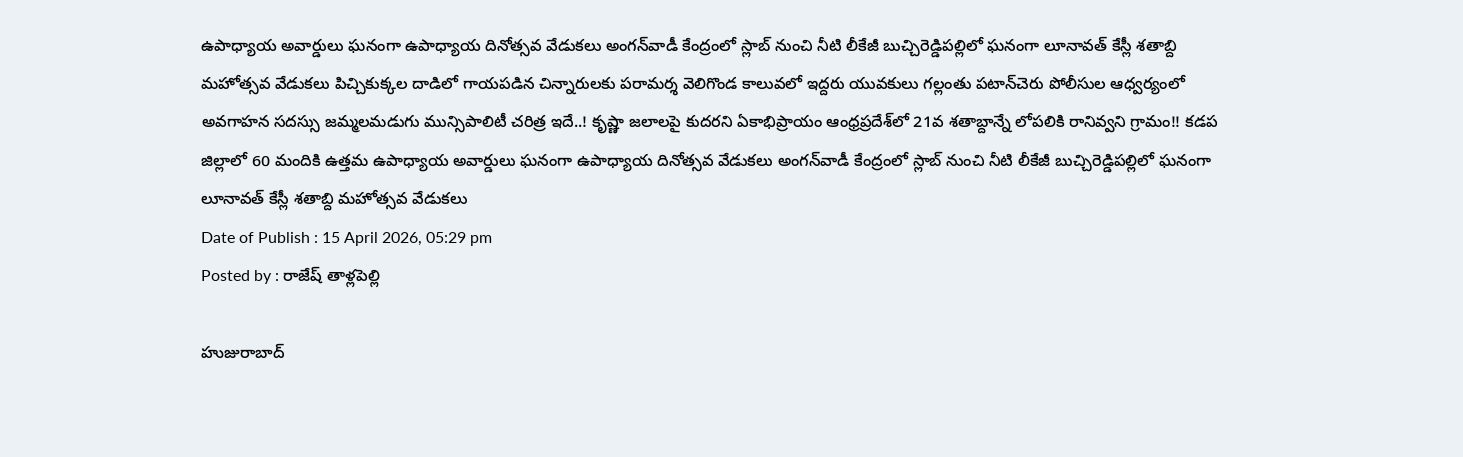ఉపాధ్యాయ అవార్డులు ఘనంగా ఉపాధ్యాయ దినోత్సవ వేడుకలు అంగన్‌వాడీ కేంద్రంలో స్లాబ్‌ నుంచి నీటి లీకేజీ బుచ్చిరెడ్డిపల్లిలో ఘనంగా లూనావత్ కేస్లీ శతాబ్ది మహోత్సవ వేడుకలు పిచ్చికుక్కల దాడిలో గాయపడిన చిన్నారులకు పరామర్శ వెలిగొండ కాలువలో ఇద్దరు యువకులు గల్లంతు పటాన్‌చెరు పోలీసుల ఆధ్వర్యంలో అవగాహన సదస్సు జమ్మలమడుగు మున్సిపాలిటీ చరిత్ర ఇదే..! కృష్ణా జలాలపై కుదరని ఏకాభిప్రాయం ఆంధ్రప్రదేశ్‌లో 21వ శతాబ్దాన్నే లోపలికి రానివ్వని గ్రామం!! కడప జిల్లాలో 60 మందికి ఉత్తమ ఉపాధ్యాయ అవార్డులు ఘనంగా ఉపాధ్యాయ దినోత్సవ వేడుకలు అంగన్‌వాడీ కేంద్రంలో స్లాబ్‌ నుంచి నీటి లీకేజీ బుచ్చిరెడ్డిపల్లిలో ఘనంగా లూనావత్ కేస్లీ శతాబ్ది మహోత్సవ వేడుకలు
Date of Publish : 15 April 2026, 05:29 pm
Posted by : రాజేష్ తాళ్లపెల్లి

హుజురాబాద్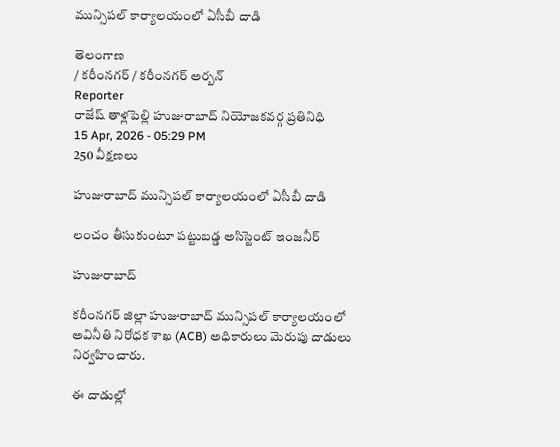మున్సిపల్ కార్యాలయంలో ఏసీబీ దాడి

తెలంగాణ
/ కరీంనగర్ / కరీంనగర్ అర్బన్
Reporter
రాజేష్ తాళ్లపెల్లి హుజురాబాద్ నియోజకవర్గ ప్రతినిధి
15 Apr, 2026 - 05:29 PM
250 వీక్షణలు

హుజురాబాద్ మున్సిపల్ కార్యాలయంలో ఏసీబీ దాడి

లంచం తీసుకుంటూ పట్టుబడ్డ అసిస్టెంట్ ఇంజనీర్

హుజురాబాద్

కరీంనగర్ జిల్లా హుజురాబాద్ మున్సిపల్ కార్యాలయంలో అవినీతి నిరోధక శాఖ (ACB) అధికారులు మెరుపు దాడులు నిర్వహించారు.

ఈ దాడుల్లో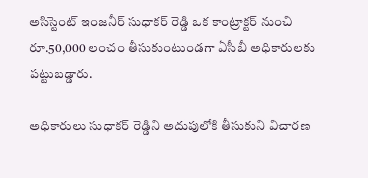అసిస్టెంట్ ఇంజనీర్ సుధాకర్ రెడ్డి ఒక కాంట్రాక్టర్ నుంచి రూ.50,000 లంచం తీసుకుంటుండగా ఏసీబీ అధికారులకు పట్టుబడ్డారు.

అధికారులు సుధాకర్ రెడ్డిని అదుపులోకి తీసుకుని విచారణ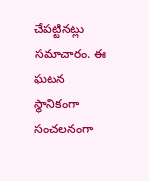చేపట్టినట్లు సమాచారం. ఈ ఘటన స్థానికంగా సంచలనంగా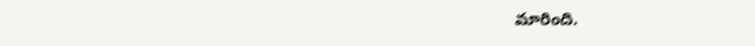మారింది.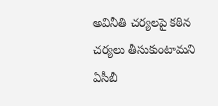అవినీతి చర్యలపై కఠిన చర్యలు తీసుకుంటామని ఏసీబీ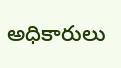అధికారులు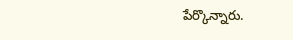పేర్కొన్నారు.